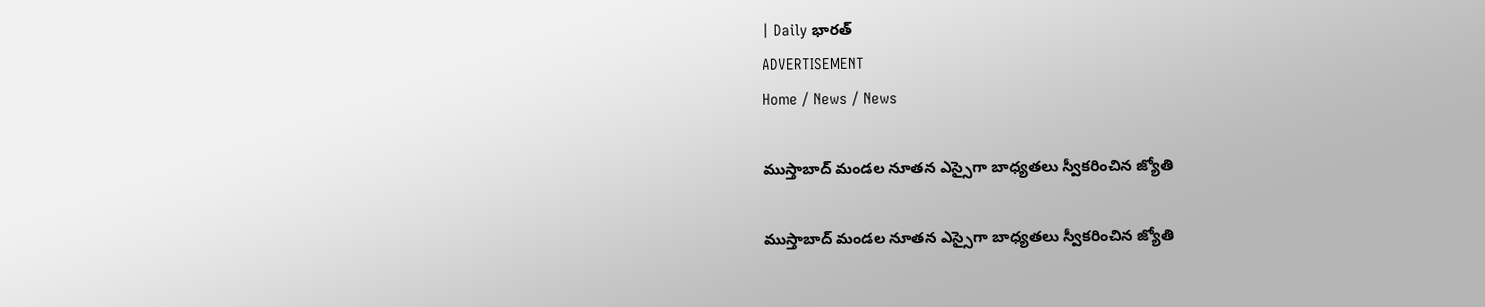| Daily భారత్
ADVERTISEMENT
Home / News / News

ముస్తాబాద్ మండల నూతన ఎస్సైగా బాధ్యతలు స్వీకరించిన జ్యోతి

ముస్తాబాద్ మండల నూతన ఎస్సైగా బాధ్యతలు స్వీకరించిన జ్యోతి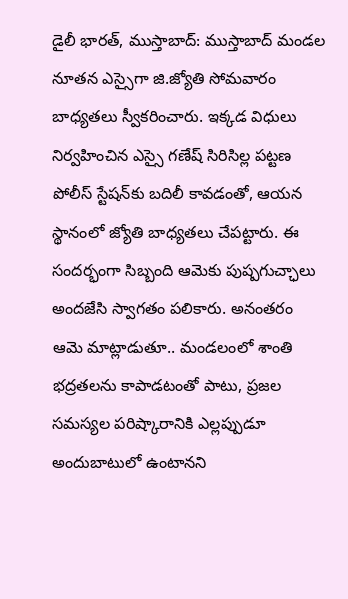డైలీ భారత్, ముస్తాబాద్: ముస్తాబాద్ మండల నూతన ఎస్సైగా జి.జ్యోతి సోమవారం బాధ్యతలు స్వీకరించారు. ఇక్కడ విధులు నిర్వహించిన ఎస్సై గణేష్ సిరిసిల్ల పట్టణ పోలీస్ స్టేషన్‌కు బదిలీ కావడంతో, ఆయన స్థానంలో జ్యోతి బాధ్యతలు చేపట్టారు. ఈ సందర్భంగా సిబ్బంది ఆమెకు పుష్పగుచ్ఛాలు అందజేసి స్వాగతం పలికారు. అనంతరం ఆమె మాట్లాడుతూ.. మండలంలో శాంతి భద్రతలను కాపాడటంతో పాటు, ప్రజల సమస్యల పరిష్కారానికి ఎల్లప్పుడూ అందుబాటులో ఉంటానని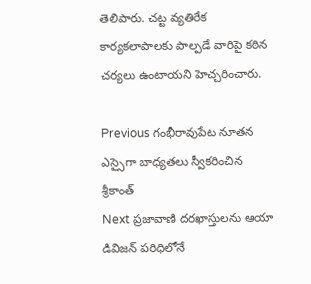తెలిపారు. చట్ట వ్యతిరేక కార్యకలాపాలకు పాల్పడే వారిపై కఠిన చర్యలు ఉంటాయని హెచ్చరించారు.

Previous గంభీరావుపేట నూతన ఎస్సైగా బాధ్యతలు స్వీకరించిన శ్రీకాంత్
Next ప్రజావాణి దరఖాస్తులను ఆయా డివిజన్ పరిధిలోనే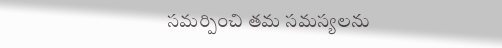సమర్పించి తమ సమస్యలను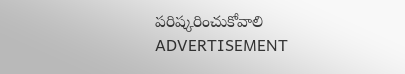పరిష్కరించుకోవాలి
ADVERTISEMENT